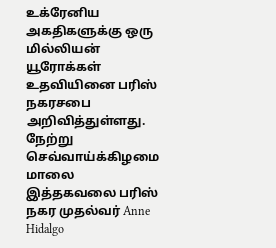உக்ரேனிய அகதிகளுக்கு ஒரு மில்லியன் யூரோக்கள் உதவியினை பரிஸ் நகரசபை அறிவித்துள்ளது.
நேற்று செவ்வாய்க்கிழமை மாலை இத்தகவலை பரிஸ் நகர முதல்வர் Anne Hidalgo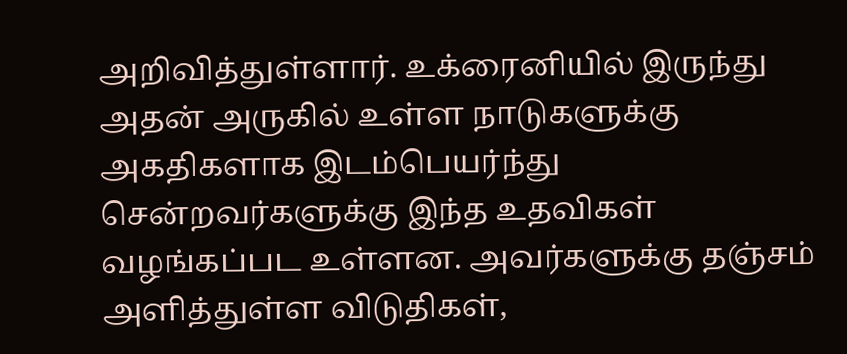அறிவித்துள்ளார். உக்ரைனியில் இருந்து அதன் அருகில் உள்ள நாடுகளுக்கு அகதிகளாக இடம்பெயர்ந்து சென்றவர்களுக்கு இந்த உதவிகள் வழங்கப்பட உள்ளன. அவர்களுக்கு தஞ்சம் அளித்துள்ள விடுதிகள்,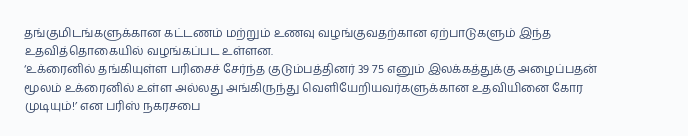தங்குமிடங்களுக்கான கட்டணம் மற்றும் உணவு வழங்குவதற்கான ஏற்பாடுகளும் இந்த உதவித்தொகையில் வழங்கப்பட உள்ளன.
‘உக்ரைனில் தங்கியுள்ள பரிசைச் சேர்ந்த குடும்பத்தினர் 39 75 எனும் இலக்கத்துக்கு அழைப்பதன் மூலம் உக்ரைனில் உள்ள அல்லது அங்கிருந்து வெளியேறியவர்களுக்கான உதவியினை கோர முடியும்!’ என பரிஸ் நகரசபை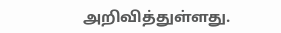அறிவித்துள்ளது.